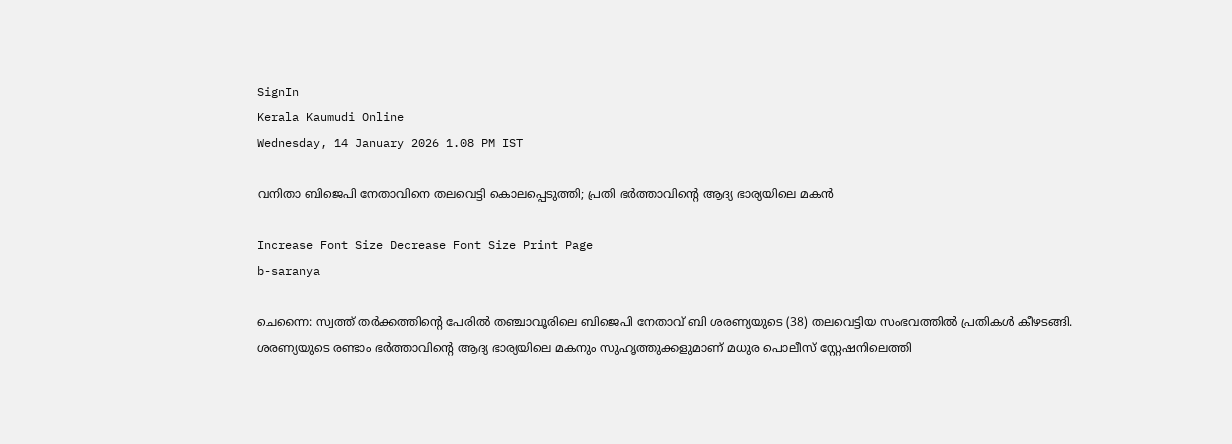SignIn
Kerala Kaumudi Online
Wednesday, 14 January 2026 1.08 PM IST

വനിതാ ബിജെപി നേതാവിനെ തലവെട്ടി കൊലപ്പെടുത്തി; പ്രതി ഭർത്താവിന്റെ ആദ്യ ഭാര്യയിലെ മകൻ

Increase Font Size Decrease Font Size Print Page
b-saranya

ചെന്നൈ: സ്വത്ത് തർക്കത്തിന്റെ പേരിൽ തഞ്ചാവൂരിലെ ബിജെപി നേതാവ് ബി ശരണ്യയുടെ (38) തലവെട്ടിയ സംഭവത്തിൽ പ്രതികൾ കീഴടങ്ങി. ശരണ്യയുടെ രണ്ടാം ഭർത്താവിന്റെ ആദ്യ ഭാര്യയിലെ മകനും സുഹൃത്തുക്കളുമാണ് മധുര പൊലീസ് സ്റ്റേഷനിലെത്തി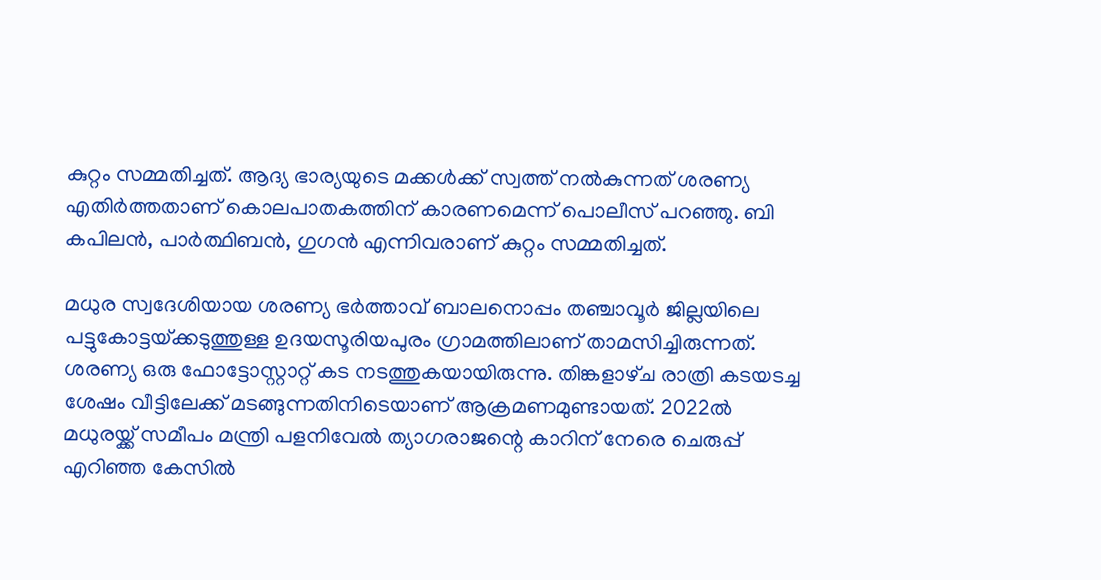കുറ്റം സമ്മതിച്ചത്. ആദ്യ ഭാര്യയുടെ മക്കൾക്ക് സ്വത്ത് നൽകുന്നത് ശരണ്യ എതിർത്തതാണ് കൊലപാതകത്തിന് കാരണമെന്ന് പൊലീസ് പറ‌ഞ്ഞു. ബി കപിലൻ, പാർത്ഥിബൻ, ഗുഗൻ എന്നിവരാണ് കുറ്റം സമ്മതിച്ചത്.

മധുര സ്വദേശിയായ ശരണ്യ ഭർത്താവ് ബാലനൊപ്പം തഞ്ചാവൂർ ജില്ലയിലെ പട്ടുകോട്ടയ്‌ക്കടുത്തുള്ള ഉദയസൂരിയപുരം ഗ്രാമത്തിലാണ് താമസിച്ചിരുന്നത്. ശരണ്യ ഒരു ഫോട്ടോസ്റ്റാറ്റ് കട നടത്തുകയായിരുന്നു. തിങ്കളാഴ്‌ച രാത്രി കടയടച്ച ശേഷം വീട്ടിലേക്ക് മടങ്ങുന്നതിനിടെയാണ് ആക്രമണമുണ്ടായത്. 2022ൽ മധുരയ്ക്ക് സമീപം മന്ത്രി പളനിവേൽ ത്യാഗരാജന്റെ കാറിന് നേരെ ചെരുപ്പ് എറിഞ്ഞ കേസിൽ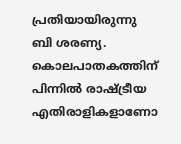പ്രതിയായിരുന്നു ബി ശരണ്യ. കൊലപാതകത്തിന് പിന്നിൽ രാഷ്‌ട്രീയ എതിരാളികളാണോ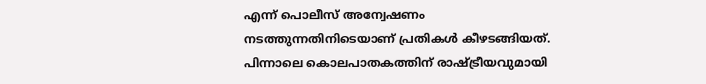എന്ന് പൊലീസ് അന്വേഷണം നടത്തുന്നതിനിടെയാണ് പ്രതികൾ കീഴടങ്ങിയത്. പിന്നാലെ കൊലപാതകത്തിന് രാഷ്‌ട്രീയവുമായി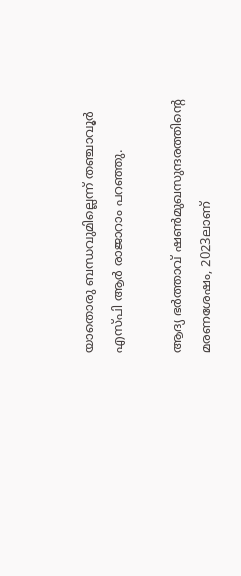യാതൊരു ബന്ധവുമില്ലെന്ന് തഞ്ചാവൂർ എസ്പി ആർ രാജാറാം പറഞ്ഞു.

ആദ്യ ഭർത്താവ് ഷൺമുഖസുന്ദരത്തിന്റെ മരണശേഷം, 2023ലാണ്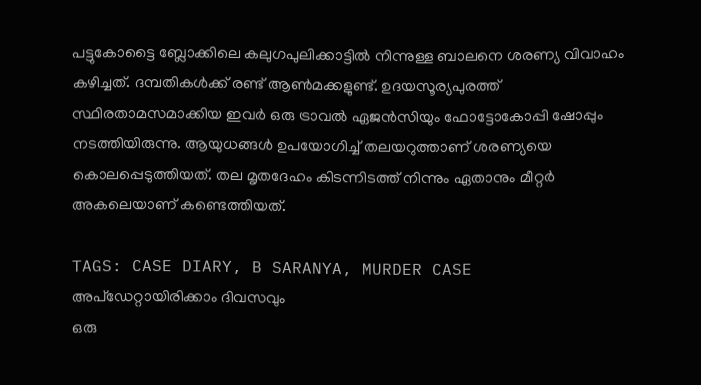പട്ടുകോട്ടൈ ബ്ലോക്കിലെ കലുഗപുലിക്കാട്ടിൽ നിന്നുള്ള ബാലനെ ശരണ്യ വിവാഹം കഴിച്ചത്. ദമ്പതികൾക്ക് രണ്ട് ആൺമക്കളുണ്ട്. ഉദയസൂര്യപുരത്ത് സ്ഥിരതാമസമാക്കിയ ഇവർ ഒരു ട്രാവൽ ഏജൻസിയും ഫോട്ടോകോപ്പി ഷോപ്പും നടത്തിയിരുന്നു. ആയുധങ്ങൾ ഉപയോഗിച്ച് തലയറുത്താണ് ശരണ്യയെ കൊലപ്പെടുത്തിയത്. തല മൃതദേഹം കിടന്നിടത്ത് നിന്നും ഏതാനും മീറ്റർ അകലെയാണ് കണ്ടെത്തിയത്.

TAGS: CASE DIARY, B SARANYA, MURDER CASE
അപ്ഡേറ്റായിരിക്കാം ദിവസവും
ഒരു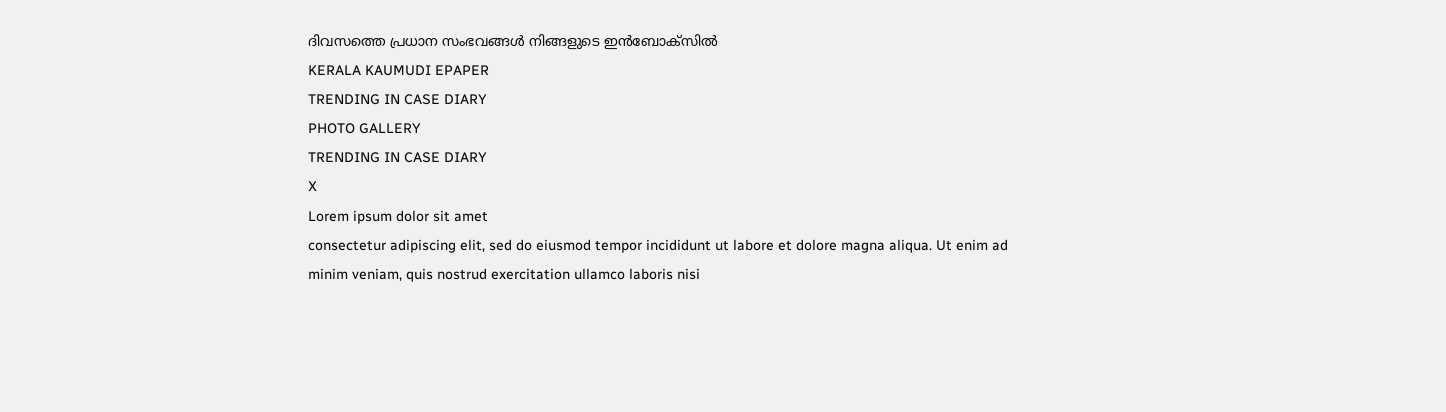ദിവസത്തെ പ്രധാന സംഭവങ്ങൾ നിങ്ങളുടെ ഇൻബോക്സിൽ
KERALA KAUMUDI EPAPER
TRENDING IN CASE DIARY
PHOTO GALLERY
TRENDING IN CASE DIARY
X
Lorem ipsum dolor sit amet
consectetur adipiscing elit, sed do eiusmod tempor incididunt ut labore et dolore magna aliqua. Ut enim ad minim veniam, quis nostrud exercitation ullamco laboris nisi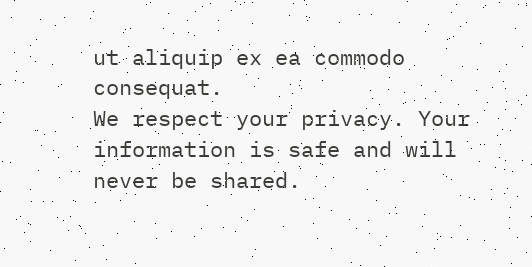ut aliquip ex ea commodo consequat.
We respect your privacy. Your information is safe and will never be shared.